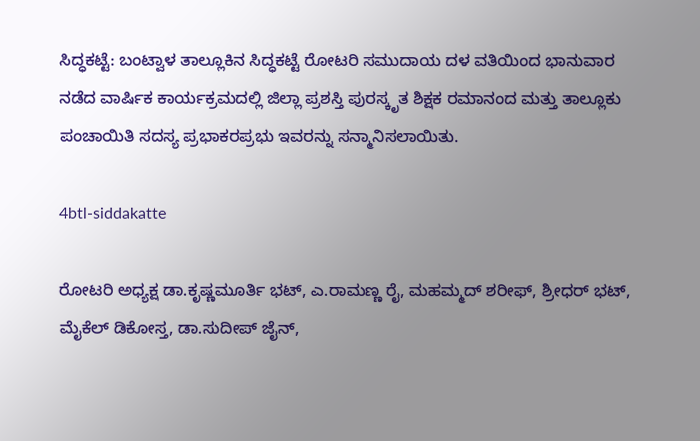ಸಿದ್ಧಕಟ್ಟೆ: ಬಂಟ್ವಾಳ ತಾಲ್ಲೂಕಿನ ಸಿದ್ಧಕಟ್ಟೆ ರೋಟರಿ ಸಮುದಾಯ ದಳ ವತಿಯಿಂದ ಭಾನುವಾರ ನಡೆದ ವಾರ್ಷಿಕ ಕಾರ್ಯಕ್ರಮದಲ್ಲಿ ಜಿಲ್ಲಾ ಪ್ರಶಸ್ತಿ ಪುರಸ್ಕೃತ ಶಿಕ್ಷಕ ರಮಾನಂದ ಮತ್ತು ತಾಲ್ಲೂಕು ಪಂಚಾಯಿತಿ ಸದಸ್ಯ ಪ್ರಭಾಕರಪ್ರಭು ಇವರನ್ನು ಸನ್ಮಾನಿಸಲಾಯಿತು.

4btl-siddakatte

ರೋಟರಿ ಅಧ್ಯಕ್ಷ ಡಾ.ಕೃಷ್ಣಮೂರ್ತಿ ಭಟ್, ಎ.ರಾಮಣ್ಣ ರೈ, ಮಹಮ್ಮದ್ ಶರೀಫ್, ಶ್ರೀಧರ್ ಭಟ್, ಮೈಕೆಲ್ ಡಿಕೋಸ್ತ, ಡಾ.ಸುದೀಪ್ ಜೈನ್,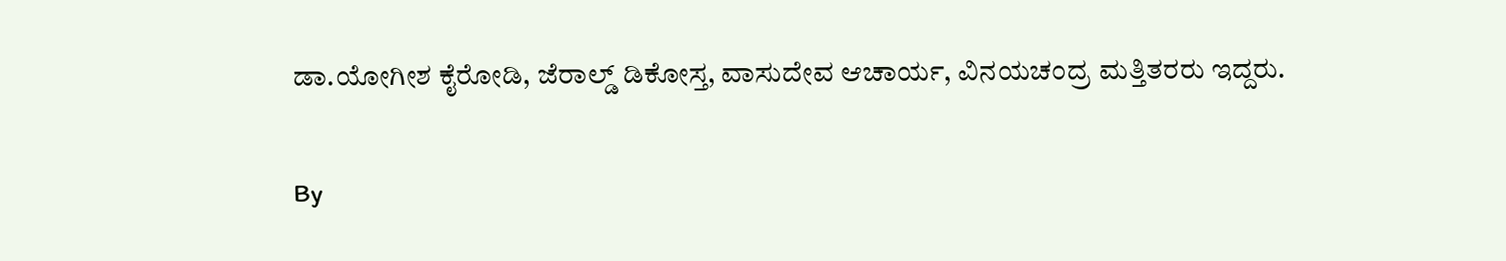ಡಾ.ಯೋಗೀಶ ಕೈರೋಡಿ, ಜೆರಾಲ್ಡ್ ಡಿಕೋಸ್ತ, ವಾಸುದೇವ ಆಚಾರ್ಯ, ವಿನಯಚಂದ್ರ ಮತ್ತಿತರರು ಇದ್ದರು.

By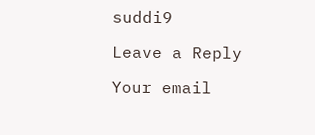suddi9

Leave a Reply

Your email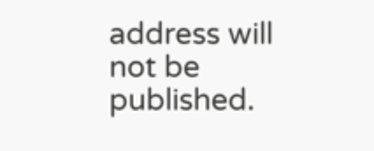address will not be published.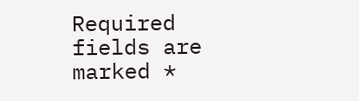Required fields are marked *